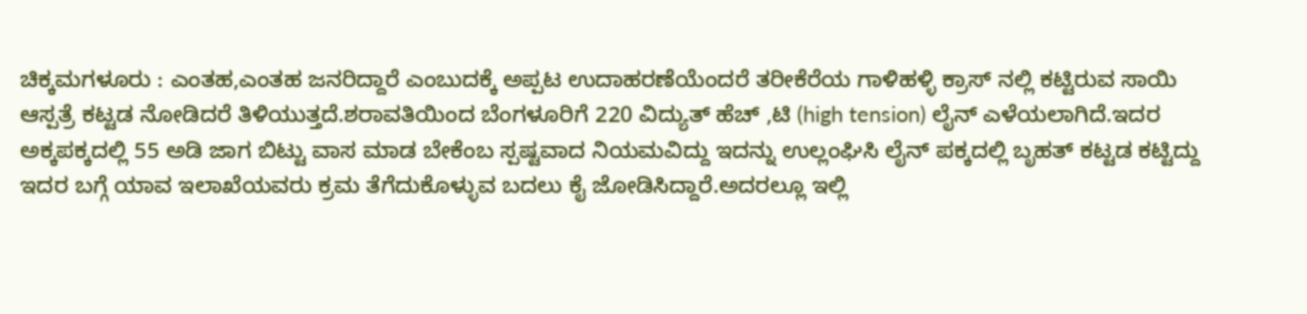ಚಿಕ್ಕಮಗಳೂರು : ಎಂತಹ,ಎಂತಹ ಜನರಿದ್ದಾರೆ ಎಂಬುದಕ್ಕೆ ಅಪ್ಪಟ ಉದಾಹರಣೆಯೆಂದರೆ ತರೀಕೆರೆಯ ಗಾಳಿಹಳ್ಳಿ ಕ್ರಾಸ್ ನಲ್ಲಿ ಕಟ್ಟಿರುವ ಸಾಯಿ ಆಸ್ಪತ್ರೆ ಕಟ್ಟಡ ನೋಡಿದರೆ ತಿಳಿಯುತ್ತದೆ.ಶರಾವತಿಯಿಂದ ಬೆಂಗಳೂರಿಗೆ 220 ವಿದ್ಯುತ್ ಹೆಚ್ ,ಟಿ (high tension) ಲೈನ್ ಎಳೆಯಲಾಗಿದೆ.ಇದರ ಅಕ್ಕಪಕ್ಕದಲ್ಲಿ 55 ಅಡಿ ಜಾಗ ಬಿಟ್ಟು ವಾಸ ಮಾಡ ಬೇಕೆಂಬ ಸ್ಪಷ್ಟವಾದ ನಿಯಮವಿದ್ದು ಇದನ್ನು ಉಲ್ಲಂಘಿಸಿ ಲೈನ್ ಪಕ್ಕದಲ್ಲಿ ಬೃಹತ್ ಕಟ್ಟಡ ಕಟ್ಟಿದ್ದು ಇದರ ಬಗ್ಗೆ ಯಾವ ಇಲಾಖೆಯವರು ಕ್ರಮ ತೆಗೆದುಕೊಳ್ಳುವ ಬದಲು ಕೈ ಜೋಡಿಸಿದ್ದಾರೆ.ಅದರಲ್ಲೂ ಇಲ್ಲಿ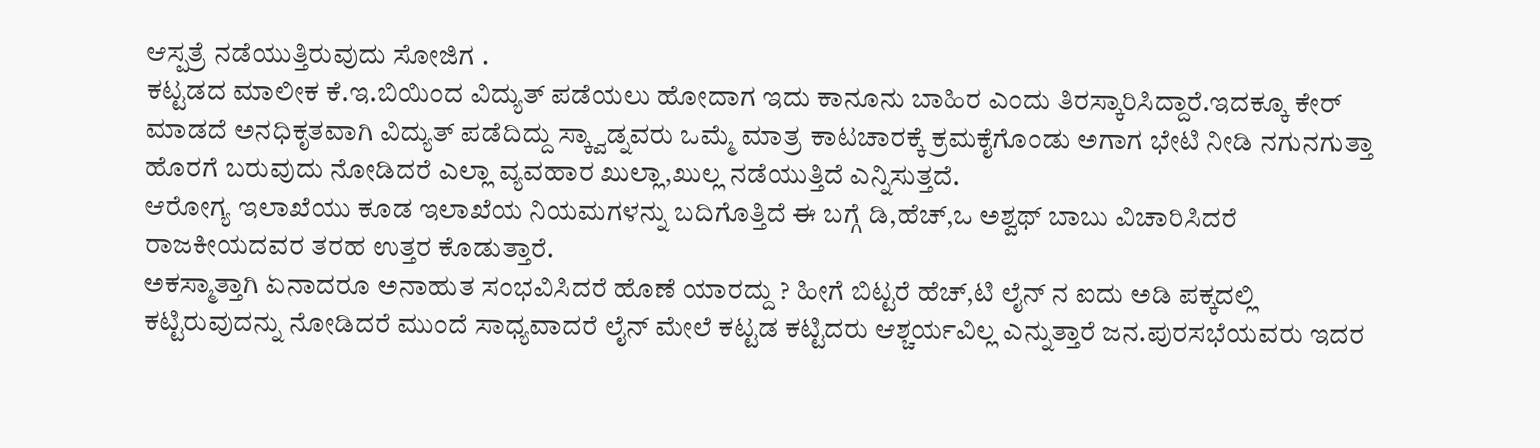ಆಸ್ಪತ್ರೆ ನಡೆಯುತ್ತಿರುವುದು ಸೋಜಿಗ .
ಕಟ್ಟಡದ ಮಾಲೀಕ ಕೆ.ಇ.ಬಿಯಿಂದ ವಿದ್ಯುತ್ ಪಡೆಯಲು ಹೋದಾಗ ಇದು ಕಾನೂನು ಬಾಹಿರ ಎಂದು ತಿರಸ್ಕಾರಿಸಿದ್ದಾರೆ.ಇದಕ್ಕೂ ಕೇರ್ ಮಾಡದೆ ಅನಧಿಕೃತವಾಗಿ ವಿದ್ಯುತ್ ಪಡೆದಿದ್ದು ಸ್ಕ್ವಾಡ್ನವರು ಒಮ್ಮೆ ಮಾತ್ರ ಕಾಟಚಾರಕ್ಕೆ ಕ್ರಮಕೈಗೊಂಡು ಅಗಾಗ ಭೇಟಿ ನೀಡಿ ನಗುನಗುತ್ತಾ ಹೊರಗೆ ಬರುವುದು ನೋಡಿದರೆ ಎಲ್ಲಾ ವ್ಯವಹಾರ ಖುಲ್ಲಾ,ಖುಲ್ಲ ನಡೆಯುತ್ತಿದೆ ಎನ್ನಿಸುತ್ತದೆ.
ಆರೋಗ್ಯ ಇಲಾಖೆಯು ಕೂಡ ಇಲಾಖೆಯ ನಿಯಮಗಳನ್ನು ಬದಿಗೊತ್ತಿದೆ ಈ ಬಗ್ಗೆ ಡಿ,ಹೆಚ್,ಒ ಅಶ್ವಥ್ ಬಾಬು ವಿಚಾರಿಸಿದರೆ ರಾಜಕೀಯದವರ ತರಹ ಉತ್ತರ ಕೊಡುತ್ತಾರೆ.
ಅಕಸ್ಮಾತ್ತಾಗಿ ಏನಾದರೂ ಅನಾಹುತ ಸಂಭವಿಸಿದರೆ ಹೊಣೆ ಯಾರದ್ದು ? ಹೀಗೆ ಬಿಟ್ಟರೆ ಹೆಚ್,ಟಿ ಲೈನ್ ನ ಐದು ಅಡಿ ಪಕ್ಕದಲ್ಲಿ ಕಟ್ಟಿರುವುದನ್ನು ನೋಡಿದರೆ ಮುಂದೆ ಸಾಧ್ಯವಾದರೆ ಲೈನ್ ಮೇಲೆ ಕಟ್ಟಡ ಕಟ್ಟಿದರು ಆಶ್ಚರ್ಯವಿಲ್ಲ ಎನ್ನುತ್ತಾರೆ ಜನ.ಪುರಸಭೆಯವರು ಇದರ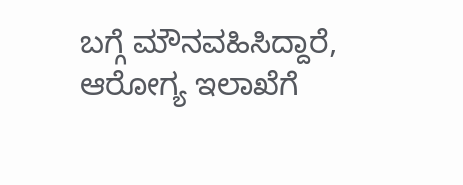ಬಗ್ಗೆ ಮೌನವಹಿಸಿದ್ದಾರೆ, ಆರೋಗ್ಯ ಇಲಾಖೆಗೆ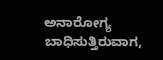ಅನಾರೋಗ್ಯ ಬಾಧಿಸುತ್ತಿರುವಾಗ,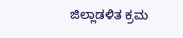ಜಿಲ್ಲಾಡಳಿತ ಕ್ರಮ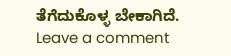ತೆಗೆದುಕೊಳ್ಳ ಬೇಕಾಗಿದೆ.
Leave a comment